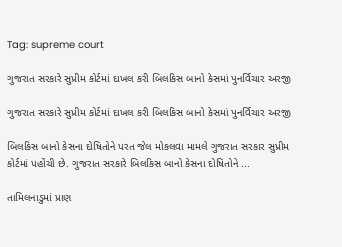Tag: supreme court

ગુજરાત સરકારે સુપ્રીમ કોર્ટમાં દાખલ કરી બિલકિસ બાનો કેસમાં પુનર્વિચાર અરજી

ગુજરાત સરકારે સુપ્રીમ કોર્ટમાં દાખલ કરી બિલકિસ બાનો કેસમાં પુનર્વિચાર અરજી

બિલકિસ બાનો કેસના દોષિતોને પરત જેલ મોકલવા મામલે ગુજરાત સરકાર સુપ્રીમ કોર્ટમાં પહોંચી છે. ગુજરાત સરકારે બિલકિસ બાનો કેસના દોષિતોને ...

તામિલનાડુમાં પ્રાણ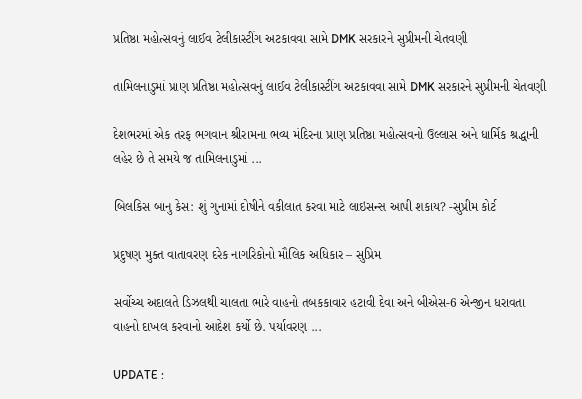પ્રતિષ્ઠા મહોત્સવનું લાઈવ ટેલીકાસ્ટીંગ અટકાવવા સામે DMK સરકારને સુપ્રીમની ચેતવણી

તામિલનાડુમાં પ્રાણ પ્રતિષ્ઠા મહોત્સવનું લાઈવ ટેલીકાસ્ટીંગ અટકાવવા સામે DMK સરકારને સુપ્રીમની ચેતવણી

દેશભરમાં એક તરફ ભગવાન શ્રીરામના ભવ્ય મંદિરના પ્રાણ પ્રતિષ્ઠા મહોત્સવનો ઉલ્લાસ અને ધાર્મિક શ્રદ્ધાની લહેર છે તે સમયે જ તામિલનાડુમાં ...

બિલકિસ બાનુ કેસ: શું ગુનામાં દોષીને વકીલાત કરવા માટે લાઇસન્સ આપી શકાય? -સુપ્રીમ કોર્ટ

પ્રદુષણ મુક્ત વાતાવરણ દરેક નાગરિકોનો મૌલિક અધિકાર – સુપ્રિમ

સર્વોચ્ચ અદાલતે ડિઝલથી ચાલતા ભારે વાહનો તબકકાવાર હટાવી દેવા અને બીએસ-6 એન્જીન ધરાવતા વાહનો દાખલ કરવાનો આદેશ કર્યો છે. પર્યાવરણ ...

UPDATE :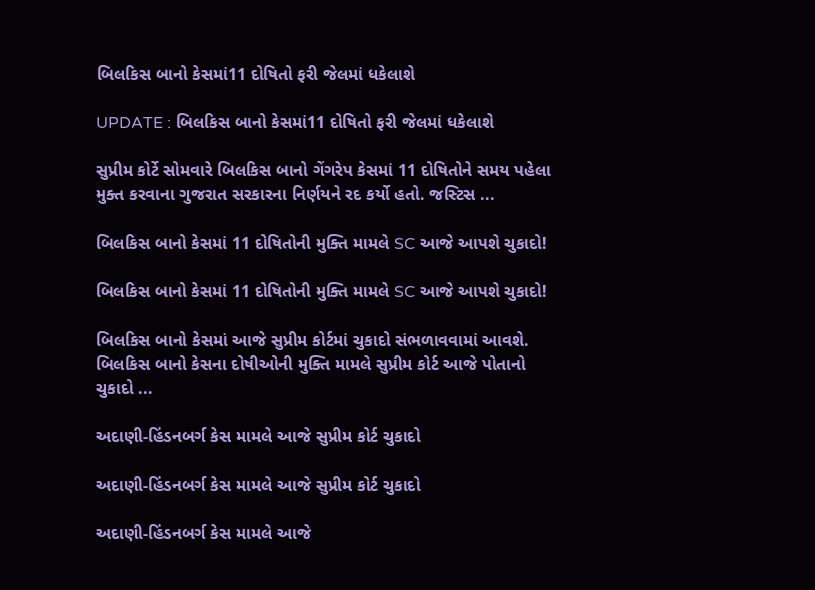બિલકિસ બાનો કેસમાં11 દોષિતો ફરી જેલમાં ધકેલાશે

UPDATE : બિલકિસ બાનો કેસમાં11 દોષિતો ફરી જેલમાં ધકેલાશે

સુપ્રીમ કોર્ટે સોમવારે બિલકિસ બાનો ગેંગરેપ કેસમાં 11 દોષિતોને સમય પહેલા મુક્ત કરવાના ગુજરાત સરકારના નિર્ણયને રદ કર્યો હતો. જસ્ટિસ ...

બિલકિસ બાનો કેસમાં 11 દોષિતોની મુક્તિ મામલે SC આજે આપશે ચુકાદો!

બિલકિસ બાનો કેસમાં 11 દોષિતોની મુક્તિ મામલે SC આજે આપશે ચુકાદો!

બિલકિસ બાનો કેસમાં આજે સુપ્રીમ કોર્ટમાં ચુકાદો સંભળાવવામાં આવશે. બિલકિસ બાનો કેસના દોષીઓની મુક્તિ મામલે સુપ્રીમ કોર્ટ આજે પોતાનો ચુકાદો ...

અદાણી-હિંડનબર્ગ કેસ મામલે આજે સુપ્રીમ કોર્ટ ચુકાદો

અદાણી-હિંડનબર્ગ કેસ મામલે આજે સુપ્રીમ કોર્ટ ચુકાદો

અદાણી-હિંડનબર્ગ કેસ મામલે આજે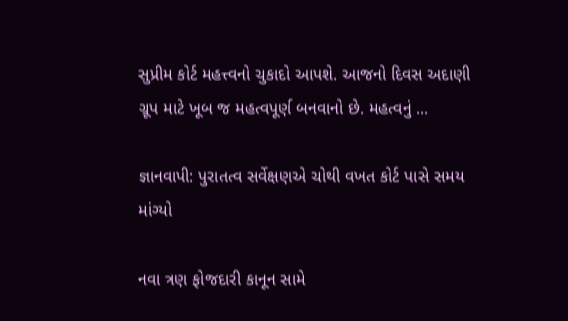સુપ્રીમ કોર્ટ મહત્ત્વનો ચુકાદો આપશે. આજનો દિવસ અદાણી ગ્રૂપ માટે ખૂબ જ મહત્વપૂર્ણ બનવાનો છે. મહત્વનું ...

જ્ઞાનવાપી: પુરાતત્વ સર્વેક્ષણએ ચોથી વખત કોર્ટ પાસે સમય માંગ્યો

નવા ત્રણ ફોજદારી કાનૂન સામે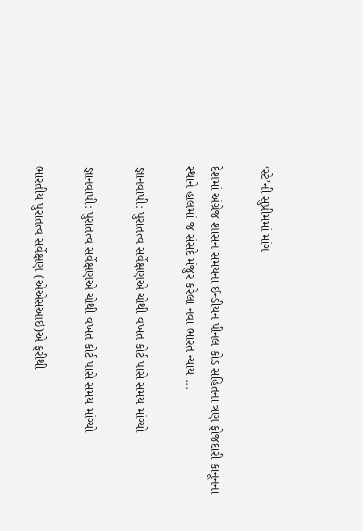‘સ્ટે’ની સુપ્રીમમાં માંગ

દેશમાં અંગ્રેજ શાસન સમયના ઈન્ડીયન પીનલ કોડ સહિતના ત્રણ ફોજદારી કાનૂનના સ્થાને હાલમાં જ સંસદે મંજુર કરેલા નવા ભારત ન્યાય ...

જ્ઞાનવાપી: પુરાતત્વ સર્વેક્ષણએ ચોથી વખત કોર્ટ પાસે સમય માંગ્યો

જ્ઞાનવાપી: પુરાતત્વ સર્વેક્ષણએ ચોથી વખત કોર્ટ પાસે સમય માંગ્યો

ભારતીય પુરાતત્વ સર્વેક્ષણ (એએસઆઇ)એ ફરીથી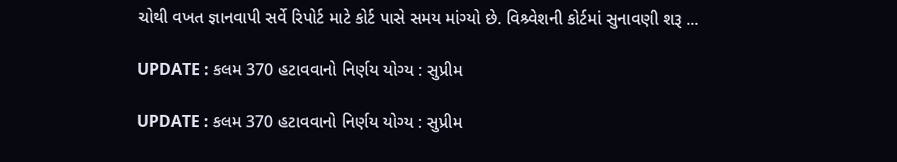ચોથી વખત જ્ઞાનવાપી સર્વે રિપોર્ટ માટે કોર્ટ પાસે સમય માંગ્યો છે. વિશ્ર્વેશની કોર્ટમાં સુનાવણી શરૂ ...

UPDATE : કલમ 370 હટાવવાનો નિર્ણય યોગ્ય : સુપ્રીમ

UPDATE : કલમ 370 હટાવવાનો નિર્ણય યોગ્ય : સુપ્રીમ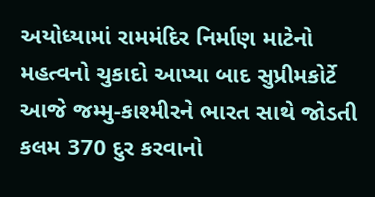અયોધ્યામાં રામમંદિર નિર્માણ માટેનો મહત્વનો ચુકાદો આપ્યા બાદ સુપ્રીમકોર્ટે આજે જમ્મુ-કાશ્મીરને ભારત સાથે જોડતી કલમ 370 દુર કરવાનો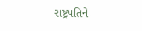રાષ્ટ્રપતિને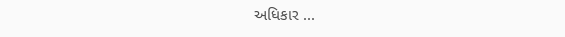અધિકાર ...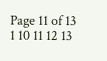Page 11 of 13 1 10 11 12 13